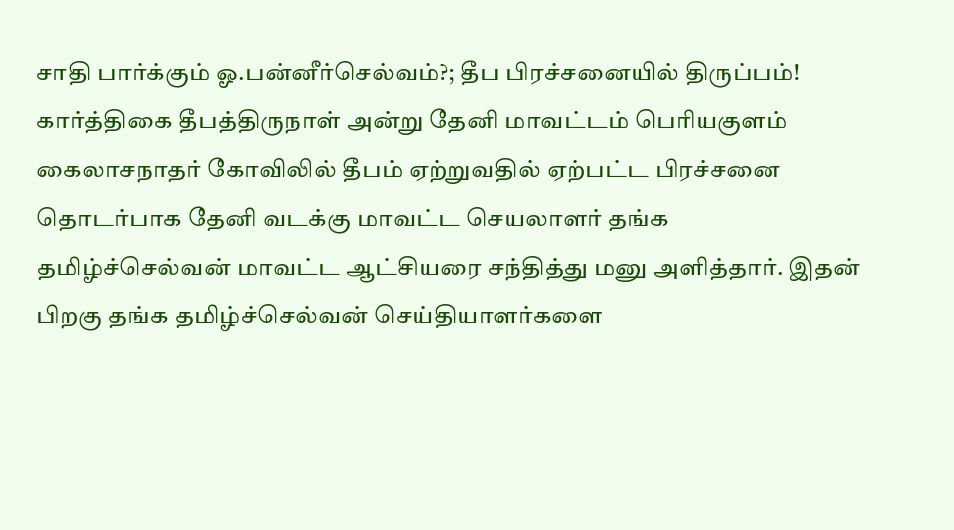சாதி பார்க்கும் ஓ.பன்னீர்செல்வம்?; தீப பிரச்சனையில் திருப்பம்!
கார்த்திகை தீபத்திருநாள் அன்று தேனி மாவட்டம் பெரியகுளம் கைலாசநாதர் கோவிலில் தீபம் ஏற்றுவதில் ஏற்பட்ட பிரச்சனை தொடர்பாக தேனி வடக்கு மாவட்ட செயலாளர் தங்க தமிழ்ச்செல்வன் மாவட்ட ஆட்சியரை சந்தித்து மனு அளித்தார். இதன் பிறகு தங்க தமிழ்ச்செல்வன் செய்தியாளர்களை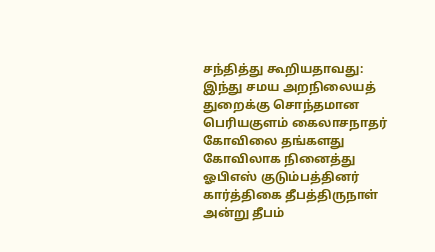சந்தித்து கூறியதாவது: இந்து சமய அறநிலையத் துறைக்கு சொந்தமான பெரியகுளம் கைலாசநாதர் கோவிலை தங்களது கோவிலாக நினைத்து ஓபிஎஸ் குடும்பத்தினர் கார்த்திகை தீபத்திருநாள் அன்று தீபம்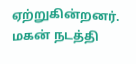ஏற்றுகின்றனர். மகன் நடத்தி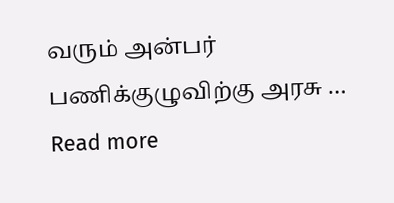வரும் அன்பர் பணிக்குழுவிற்கு அரசு … Read more